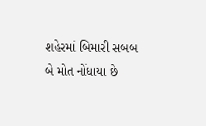શહેરમાં બિમારી સબબ બે મોત નોંધાયા છે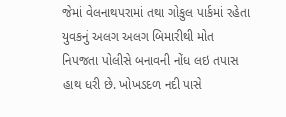જેમાં વેલનાથપરામાં તથા ગોકુલ પાર્કમાં રહેતા યુવકનું અલગ અલગ બિમારીથી મોત નિપજતા પોલીસે બનાવની નોંધ લઇ તપાસ હાથ ધરી છે. ખોખડદળ નદી પાસે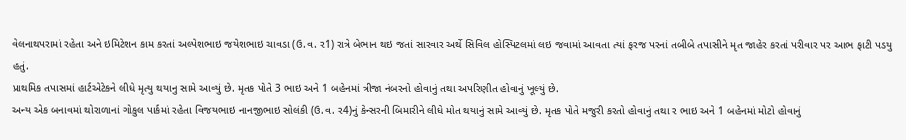વેલનાથપરામાં રહેતા અને ઇમિટેશન કામ કરતાં અલ્પેશભાઇ જયેશભાઇ ચાવડા (ઉ.વ. ર1) રાત્રે બેભાન થઇ જતાં સારવાર અર્થે સિવિલ હોસ્પિટલમાં લઇ જવામાં આવતા ત્યાં ફરજ પરનાં તબીબે તપાસીને મૃત જાહેર કરતાં પરીવાર પર આભ ફાટી પડયુ હતું.
પ્રાથમિક તપાસમાં હાર્ટએટેકને લીધે મૃત્યુ થયાનુ સામે આવ્યું છે. મૃતક પોતે 3 ભાઇ અને 1 બહેનમાં ત્રીજા નંબરનો હોવાનું તથા અપરિણીત હોવાનું ખૂલ્યું છે.
અન્ય એક બનાવમાં થોરાળાનાં ગોકુલ પાર્કમાં રહેતા વિજયભાઇ નાનજીભાઇ સોલંકી (ઉ.વ. ર4)નું કેન્સરની બિમારીને લીધે મોત થયાનું સામે આવ્યું છે. મૃતક પોતે મજુરી કરતો હોવાનું તથા ર ભાઇ અને 1 બહેનમાં મોટો હોવાનું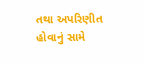તથા અપરિણીત હોવાનું સામે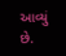આવ્યું છે.